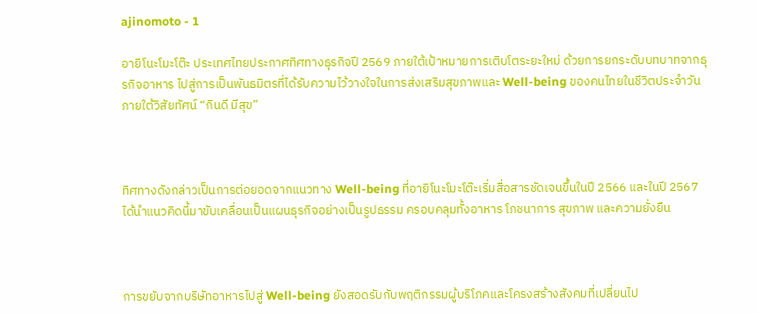ajinomoto - 1

อายิโนะโมะโต๊ะ ประเทศไทยประกาศทิศทางธุรกิจปี 2569 ภายใต้เป้าหมายการเติบโตระยะใหม่ ด้วยการยกระดับบทบาทจากธุรกิจอาหาร ไปสู่การเป็นพันธมิตรที่ได้รับความไว้วางใจในการส่งเสริมสุขภาพและ Well-being ของคนไทยในชีวิตประจำวัน ภายใต้วิสัยทัศน์ “กินดี มีสุข”



ทิศทางดังกล่าวเป็นการต่อยอดจากแนวทาง Well-being ที่อายิโนะโมะโต๊ะเริ่มสื่อสารชัดเจนขึ้นในปี 2566 และในปี 2567 ได้นำแนวคิดนี้มาขับเคลื่อนเป็นแผนธุรกิจอย่างเป็นรูปธรรม ครอบคลุมทั้งอาหาร โภชนาการ สุขภาพ และความยั่งยืน



การขยับจากบริษัทอาหารไปสู่ Well-being ยังสอดรับกับพฤติกรรมผู้บริโภคและโครงสร้างสังคมที่เปลี่ยนไป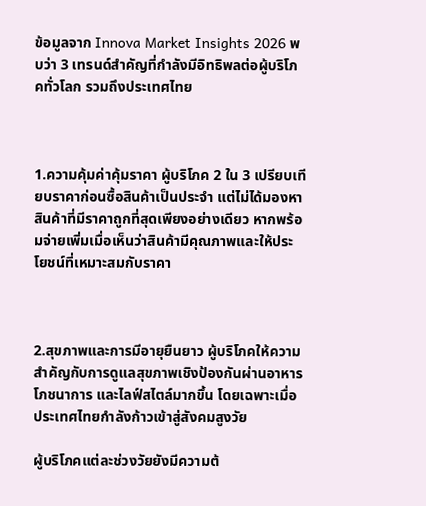ข้อมูลจาก Innova Market Insights 2026 พบว่า 3 เทรนด์สำคัญที่กำลังมีอิทธิพลต่อผู้บริโภคทั่วโลก รวมถึงประเทศไทย



1.ความคุ้มค่าคุ้มราคา ผู้บริโภค 2 ใน 3 เปรียบเทียบราคาก่อนซื้อสินค้าเป็นประจำ แต่ไม่ได้มองหาสินค้าที่มีราคาถูกที่สุดเพียงอย่างเดียว หากพร้อมจ่ายเพิ่มเมื่อเห็นว่าสินค้ามีคุณภาพและให้ประโยชน์ที่เหมาะสมกับราคา



2.สุขภาพและการมีอายุยืนยาว ผู้บริโภคให้ความสำคัญกับการดูแลสุขภาพเชิงป้องกันผ่านอาหาร โภชนาการ และไลฟ์สไตล์มากขึ้น โดยเฉพาะเมื่อประเทศไทยกำลังก้าวเข้าสู่สังคมสูงวัย

ผู้บริโภคแต่ละช่วงวัยยังมีความต้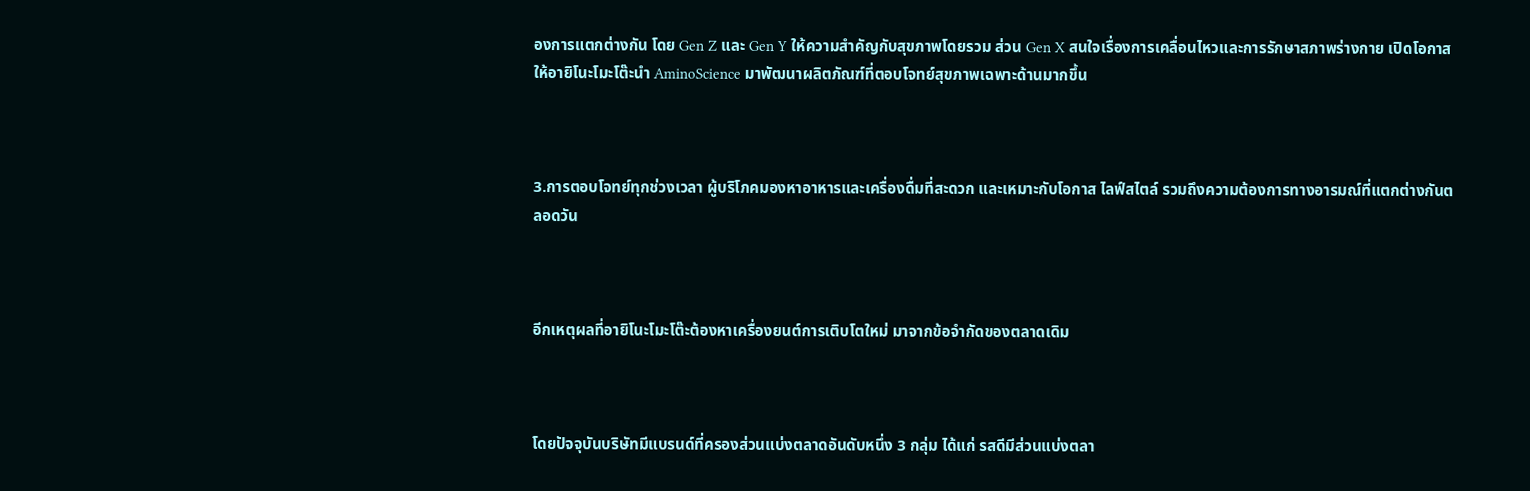องการแตกต่างกัน โดย Gen Z และ Gen Y ให้ความสำคัญกับสุขภาพโดยรวม ส่วน Gen X สนใจเรื่องการเคลื่อนไหวและการรักษาสภาพร่างกาย เปิดโอกาสให้อายิโนะโมะโต๊ะนำ AminoScience มาพัฒนาผลิตภัณฑ์ที่ตอบโจทย์สุขภาพเฉพาะด้านมากขึ้น



3.การตอบโจทย์ทุกช่วงเวลา ผู้บริโภคมองหาอาหารและเครื่องดื่มที่สะดวก และเหมาะกับโอกาส ไลฟ์สไตล์ รวมถึงความต้องการทางอารมณ์ที่แตกต่างกันตลอดวัน



อีกเหตุผลที่อายิโนะโมะโต๊ะต้องหาเครื่องยนต์การเติบโตใหม่ มาจากข้อจำกัดของตลาดเดิม



โดยปัจจุบันบริษัทมีแบรนด์ที่ครองส่วนแบ่งตลาดอันดับหนึ่ง 3 กลุ่ม ได้แก่ รสดีมีส่วนแบ่งตลา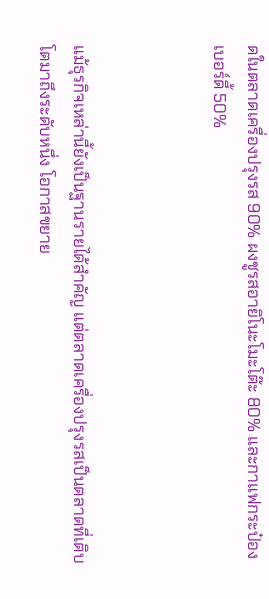ดในตลาดเครื่องปรุงรส 90% ผงชูรสอายิโนะโมะโต๊ะ 80% และกาแฟกระป๋องเบอร์ดี้ 50%



แม้ธุรกิจเหล่านี้ยังเป็นฐานรายได้สำคัญ แต่ตลาดเครื่องปรุงรสเป็นตลาดที่เติบโตมาถึงระดับหนึ่ง โอกาสขยาย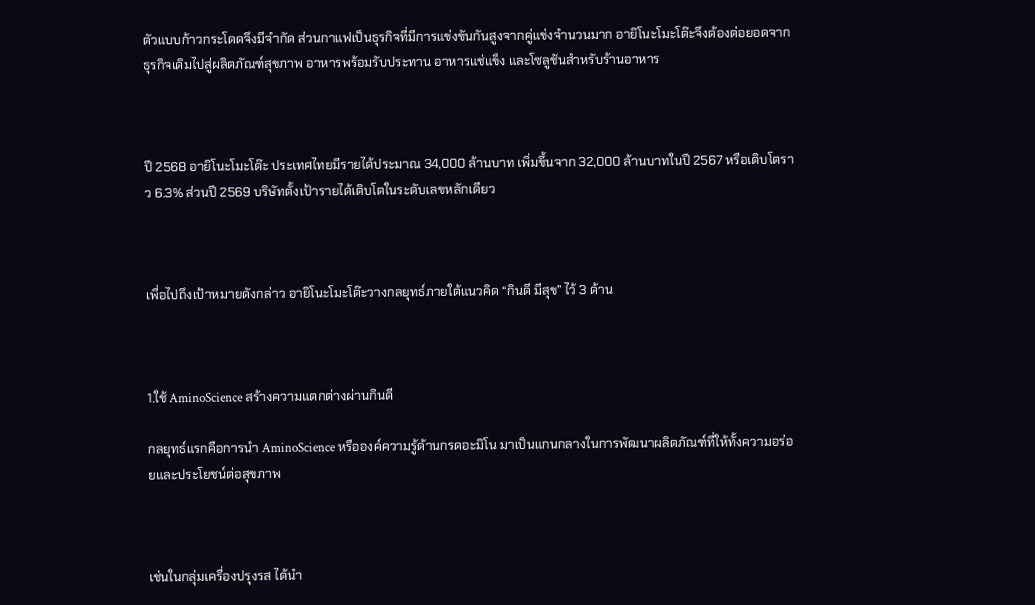ตัวแบบก้าวกระโดดจึงมีจำกัด ส่วนกาแฟเป็นธุรกิจที่มีการแข่งขันกันสูงจากคู่แข่งจำนวนมาก อายิโนะโมะโต๊ะจึงต้องต่อยอดจากธุรกิจเดิมไปสู่ผลิตภัณฑ์สุขภาพ อาหารพร้อมรับประทาน อาหารแช่แข็ง และโซลูชันสำหรับร้านอาหาร



ปี 2568 อายิโนะโมะโต๊ะ ประเทศไทยมีรายได้ประมาณ 34,000 ล้านบาท เพิ่มขึ้นจาก 32,000 ล้านบาทในปี 2567 หรือเติบโตราว 6.3% ส่วนปี 2569 บริษัทตั้งเป้ารายได้เติบโตในระดับเลขหลักเดียว



เพื่อไปถึงเป้าหมายดังกล่าว อายิโนะโมะโต๊ะวางกลยุทธ์ภายใต้แนวคิด “กินดี มีสุข” ไว้ 3 ด้าน



1.ใช้ AminoScience สร้างความแตกต่างผ่านกินดี

กลยุทธ์แรกคือการนำ AminoScience หรือองค์ความรู้ด้านกรดอะมิโน มาเป็นแกนกลางในการพัฒนาผลิตภัณฑ์ที่ให้ทั้งความอร่อยและประโยชน์ต่อสุขภาพ



เช่นในกลุ่มเครื่องปรุงรส ได้นำ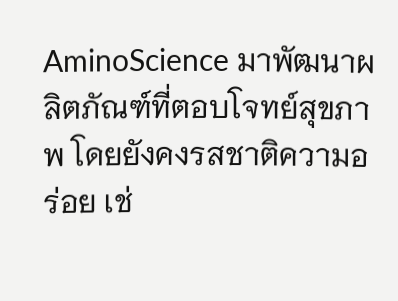AminoScience มาพัฒนาผลิตภัณฑ์ที่ตอบโจทย์สุขภาพ โดยยังคงรสชาติความอร่อย เช่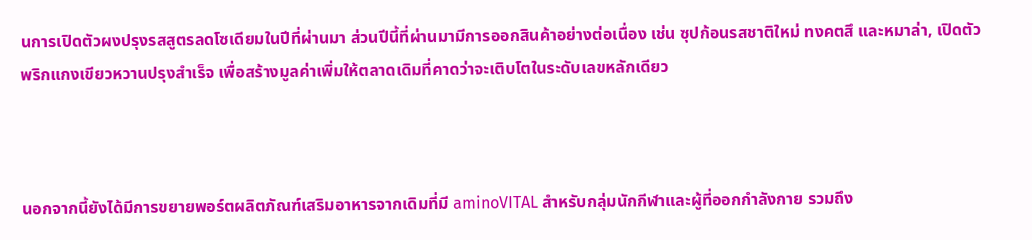นการเปิดตัวผงปรุงรสสูตรลดโซเดียมในปีที่ผ่านมา ส่วนปีนี้ที่ผ่านมามีการออกสินค้าอย่างต่อเนื่อง เช่น ซุปก้อนรสชาติใหม่ ทงคตสึ และหมาล่า, เปิดตัวพริกแกงเขียวหวานปรุงสำเร็จ เพื่อสร้างมูลค่าเพิ่มให้ตลาดเดิมที่คาดว่าจะเติบโตในระดับเลขหลักเดียว



นอกจากนี้ยังได้มีการขยายพอร์ตผลิตภัณฑ์เสริมอาหารจากเดิมที่มี aminoVITAL สำหรับกลุ่มนักกีฬาและผู้ที่ออกกำลังกาย รวมถึง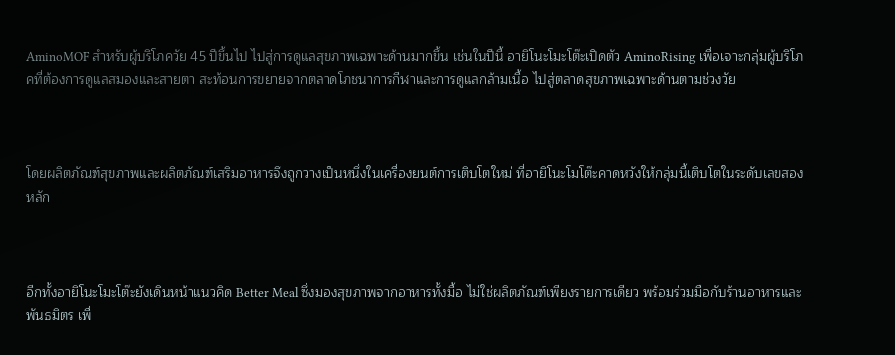AminoMOF สำหรับผู้บริโภควัย 45 ปีขึ้นไป ไปสู่การดูแลสุขภาพเฉพาะด้านมากขึ้น เช่นในปีนี้ อายิโนะโมะโต๊ะเปิดตัว AminoRising เพื่อเจาะกลุ่มผู้บริโภคที่ต้องการดูแลสมองและสายตา สะท้อนการขยายจากตลาดโภชนาการกีฬาและการดูแลกล้ามเนื้อ ไปสู่ตลาดสุขภาพเฉพาะด้านตามช่วงวัย



โดยผลิตภัณฑ์สุขภาพและผลิตภัณฑ์เสริมอาหารจึงถูกวางเป็นหนึ่งในเครื่องยนต์การเติบโตใหม่ ที่อายิโนะโมโต๊ะคาดหวังให้กลุ่มนี้เติบโตในระดับเลขสองหลัก



อีกทั้งอายิโนะโมะโต๊ะยังเดินหน้าแนวคิด Better Meal ซึ่งมองสุขภาพจากอาหารทั้งมื้อ ไม่ใช่ผลิตภัณฑ์เพียงรายการเดียว พร้อมร่วมมือกับร้านอาหารและพันธมิตร เพื่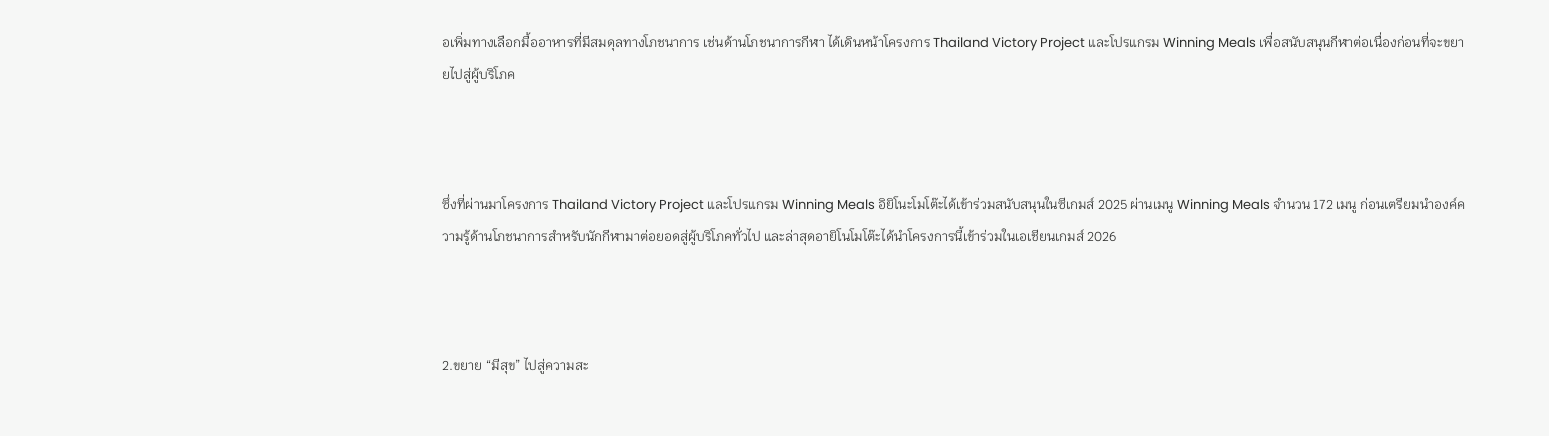อเพิ่มทางเลือกมื้ออาหารที่มีสมดุลทางโภชนาการ เช่นด้านโภชนาการกีฬา ได้เดินหน้าโครงการ Thailand Victory Project และโปรแกรม Winning Meals เพื่อสนับสนุนกีฬาต่อเนื่องก่อนที่จะขยายไปสู่ผู้บริโภค



ซึ่งที่ผ่านมาโครงการ Thailand Victory Project และโปรแกรม Winning Meals อิยิโนะโมโต๊ะได้เข้าร่วมสนับสนุนในซีเกมส์ 2025 ผ่านเมนู Winning Meals จำนวน 172 เมนู ก่อนเตรียมนำองค์ความรู้ด้านโภชนาการสำหรับนักกีฬามาต่อยอดสู่ผู้บริโภคทั่วไป และล่าสุดอายิโนโมโต๊ะได้นำโครงการนี้เข้าร่วมในเอเชียนเกมส์ 2026



2.ขยาย “มีสุข” ไปสู่ความสะ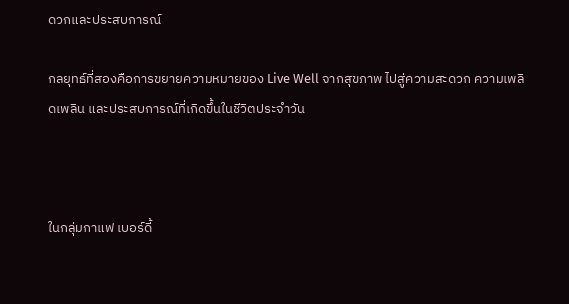ดวกและประสบการณ์

กลยุทธ์ที่สองคือการขยายความหมายของ Live Well จากสุขภาพ ไปสู่ความสะดวก ความเพลิดเพลิน และประสบการณ์ที่เกิดขึ้นในชีวิตประจำวัน



ในกลุ่มกาแฟ เบอร์ดี้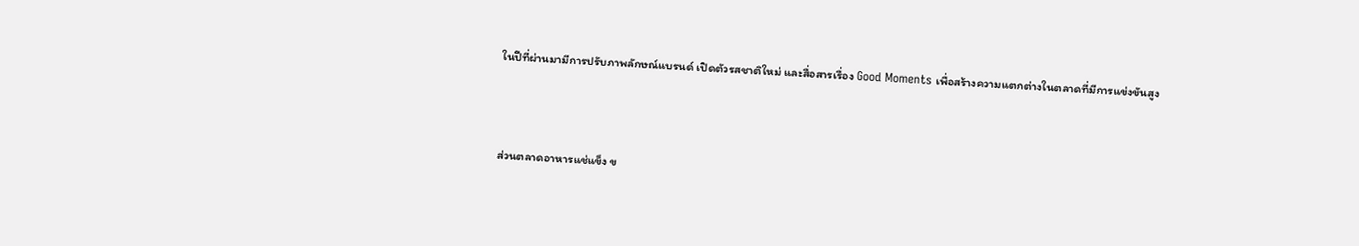ในปีที่ผ่านมามีการปรับภาพลักษณ์แบรนด์ เปิดตัวรสชาติใหม่ และสื่อสารเรื่อง Good Moments เพื่อสร้างความแตกต่างในตลาดที่มีการแข่งขันสูง



ส่วนตลาดอาหารแช่แข็ง ข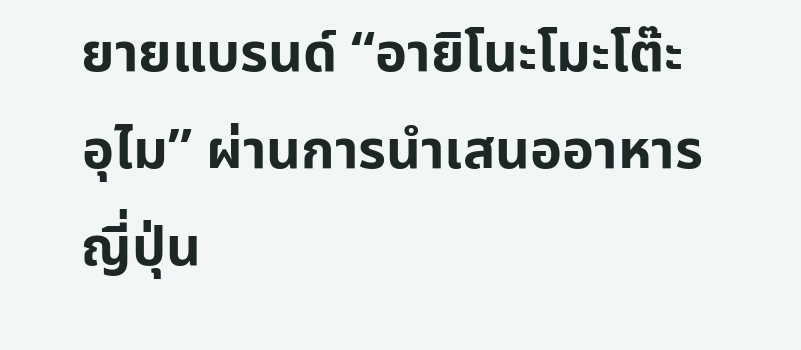ยายแบรนด์ “อายิโนะโมะโต๊ะ อุไม” ผ่านการนำเสนออาหารญี่ปุ่น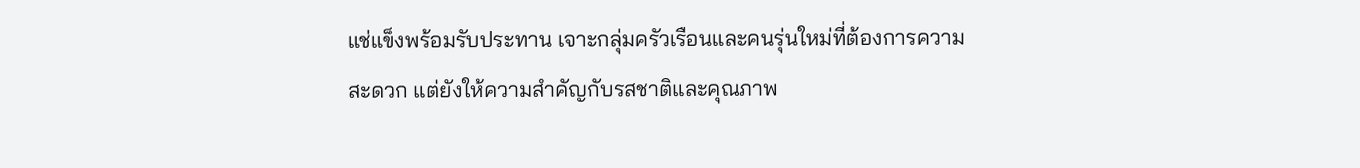แช่แข็งพร้อมรับประทาน เจาะกลุ่มครัวเรือนและคนรุ่นใหม่ที่ต้องการความสะดวก แต่ยังให้ความสำคัญกับรสชาติและคุณภาพ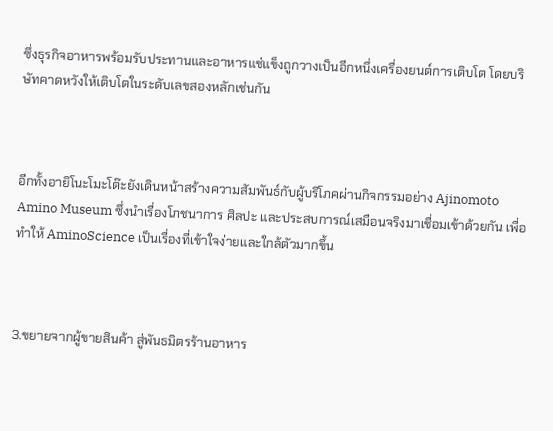ซึ่งธุรกิจอาหารพร้อมรับประทานและอาหารแช่แข็งถูกวางเป็นอีกหนึ่งเครื่องยนต์การเติบโต โดยบริษัทคาดหวังให้เติบโตในระดับเลขสองหลักเช่นกัน



อีกทั้งอายิโนะโมะโต๊ะยังเดินหน้าสร้างความสัมพันธ์กับผู้บริโภคผ่านกิจกรรมอย่าง Ajinomoto Amino Museum ซึ่งนำเรื่องโภชนาการ ศิลปะ และประสบการณ์เสมือนจริงมาเชื่อมเข้าด้วยกัน เพื่อทำให้ AminoScience เป็นเรื่องที่เข้าใจง่ายและใกล้ตัวมากขึ้น



3.ขยายจากผู้ขายสินค้า สู่พันธมิตรร้านอาหาร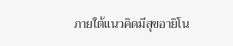ภายใต้แนวคิดมีสุขอายิโน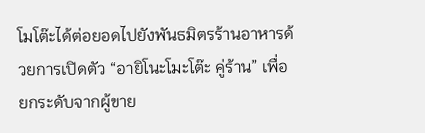โมโต๊ะได้ต่อยอดไปยังพันธมิตรร้านอาหารด้วยการเปิดตัว “อายิโนะโมะโต๊ะ คู่ร้าน” เพื่อยกระดับจากผู้ขาย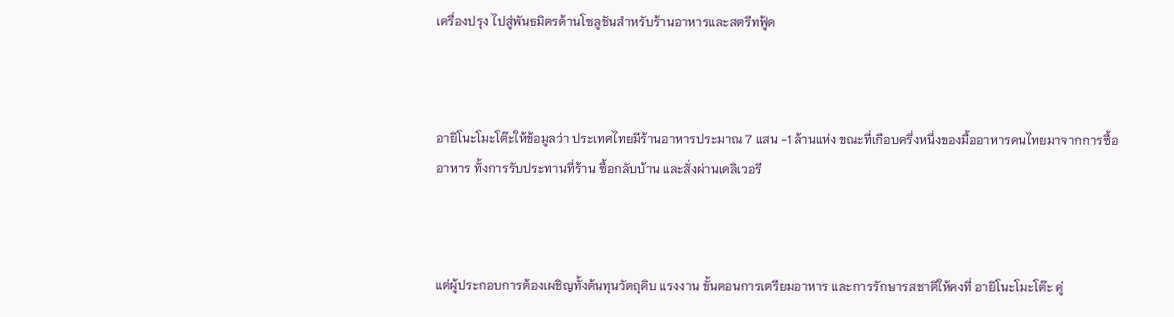เครื่องปรุง ไปสู่พันธมิตรด้านโซลูชันสำหรับร้านอาหารและสตรีทฟู้ด



อายิโนะโมะโต๊ะให้ข้อมูลว่า ประเทศไทยมีร้านอาหารประมาณ 7 แสน -1 ล้านแห่ง ขณะที่เกือบครึ่งหนึ่งของมื้ออาหารคนไทยมาจากการซื้ออาหาร ทั้งการรับประทานที่ร้าน ซื้อกลับบ้าน และสั่งผ่านเดลิเวอรี



แต่ผู้ประกอบการต้องเผชิญทั้งต้นทุนวัตถุดิบ แรงงาน ขั้นตอนการเตรียมอาหาร และการรักษารสชาติให้คงที่ อายิโนะโมะโต๊ะ คู่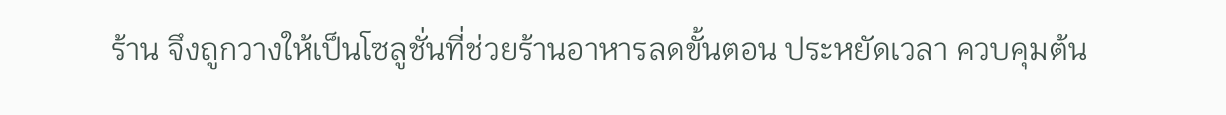ร้าน จึงถูกวางให้เป็นโซลูชั่นที่ช่วยร้านอาหารลดขั้นตอน ประหยัดเวลา ควบคุมต้น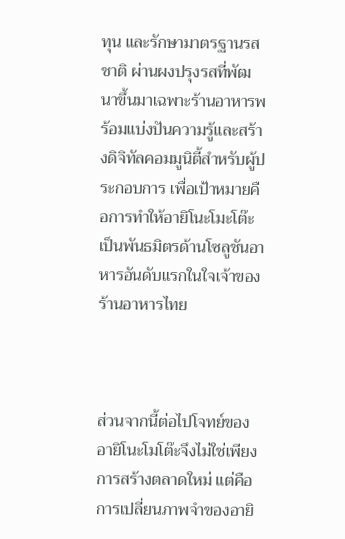ทุน และรักษามาตรฐานรสชาติ ผ่านผงปรุงรสที่พัฒนาขึ้นมาเฉพาะร้านอาหารพร้อมแบ่งปันความรู้และสร้างดิจิทัลคอมมูนิตี้สำหรับผู้ประกอบการ เพื่อเป้าหมายคือการทำให้อายิโนะโมะโต๊ะเป็นพันธมิตรด้านโซลูชันอาหารอันดับแรกในใจเจ้าของร้านอาหารไทย



ส่วนจากนี้ต่อไปโจทย์ของอายิโนะโมโต๊ะจึงไม่ใช่เพียงการสร้างตลาดใหม่ แต่คือการเปลี่ยนภาพจำของอายิ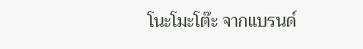โนะโมะโต๊ะ จากแบรนด์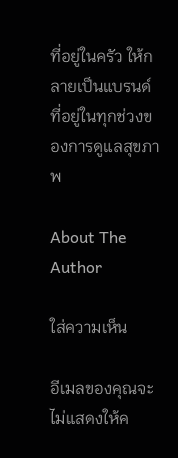ที่อยู่ในครัว ให้กลายเป็นแบรนด์ที่อยู่ในทุกช่วงของการดูแลสุขภาพ

About The Author

ใส่ความเห็น

อีเมลของคุณจะไม่แสดงให้ค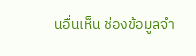นอื่นเห็น ช่องข้อมูลจำ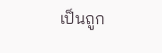เป็นถูก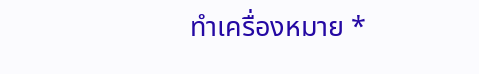ทำเครื่องหมาย *